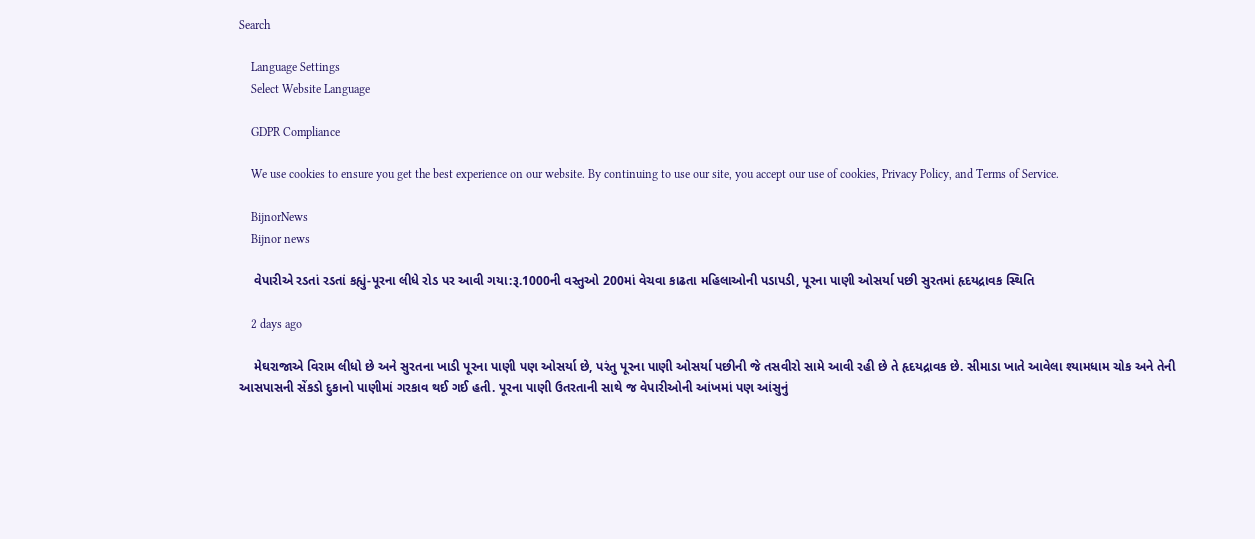Search

    Language Settings
    Select Website Language

    GDPR Compliance

    We use cookies to ensure you get the best experience on our website. By continuing to use our site, you accept our use of cookies, Privacy Policy, and Terms of Service.

    BijnorNews
    Bijnor news

    વેપારીએ રડતાં રડતાં કહ્યું-પૂરના લીધે રોડ પર આવી ગયા:રૂ.1000ની વસ્તુઓ 200માં વેચવા કાઢતા મહિલાઓની પડાપડી, પૂરના પાણી ઓસર્યા પછી સુરતમાં હૃદયદ્રાવક સ્થિતિ

    2 days ago

    મેઘરાજાએ વિરામ લીધો છે અને સુરતના ખાડી પૂરના પાણી પણ ઓસર્યા છે, પરંતુ પૂરના પાણી ઓસર્યા પછીની જે તસવીરો સામે આવી રહી છે તે હૃદયદ્રાવક છે. સીમાડા ખાતે આવેલા શ્યામધામ ચોક અને તેની આસપાસની સેંકડો દુકાનો પાણીમાં ગરકાવ થઈ ગઈ હતી. પૂરના પાણી ઉતરતાની સાથે જ વેપારીઓની આંખમાં પણ આંસુનું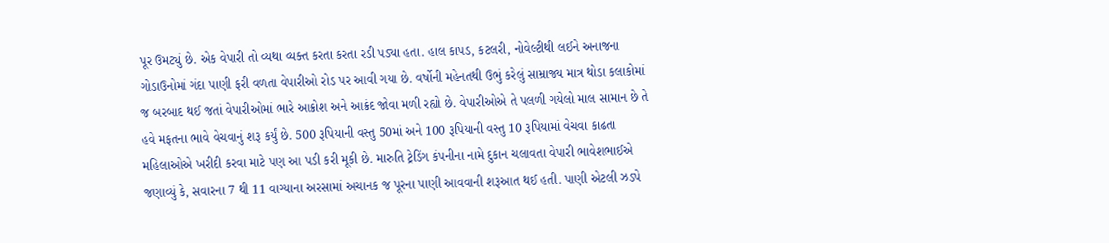પૂર ઉમટ્યું છે. એક વેપારી તો વ્યથા વ્યક્ત કરતા કરતા રડી પડ્યા હતા. હાલ કાપડ, કટલરી, નોવેલ્ટીથી લઈને અનાજના ગોડાઉનોમાં ગંદા પાણી ફરી વળતા વેપારીઓ રોડ પર આવી ગયા છે. વર્ષોની મહેનતથી ઉભું કરેલું સામ્રાજ્ય માત્ર થોડા કલાકોમાં જ બરબાદ થઈ જતાં વેપારીઓમાં ભારે આક્રોશ અને આક્રંદ જોવા મળી રહ્યો છે. વેપારીઓએ તે પલળી ગયેલો માલ સામાન છે તે હવે મફતના ભાવે વેચવાનું શરૂ કર્યું છે. 500 રૂપિયાની વસ્તુ 50માં અને 100 રૂપિયાની વસ્તુ 10 રૂપિયામાં વેચવા કાઢતા મહિલાઓએ ખરીદી કરવા માટે પણ આ પડી કરી મૂકી છે. મારુતિ ટ્રેડિંગ કંપનીના નામે દુકાન ચલાવતા વેપારી ભાવેશભાઈએ જણાવ્યું કે, સવારના 7 થી 11 વાગ્યાના અરસામાં અચાનક જ પૂરના પાણી આવવાની શરૂઆત થઈ હતી. પાણી એટલી ઝડપે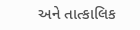અને તાત્કાલિક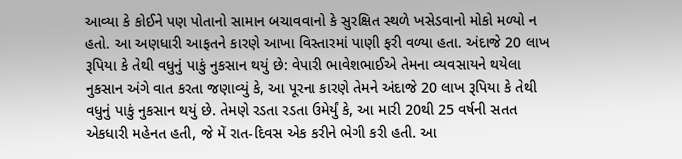આવ્યા કે કોઈને પણ પોતાનો સામાન બચાવવાનો કે સુરક્ષિત સ્થળે ખસેડવાનો મોકો મળ્યો ન હતો. આ અણધારી આફતને કારણે આખા વિસ્તારમાં પાણી ફરી વળ્યા હતા. અંદાજે 20 લાખ રૂપિયા કે તેથી વધુનું પાકું નુકસાન થયું છે: વેપારી ભાવેશભાઈએ તેમના વ્યવસાયને થયેલા નુકસાન અંગે વાત કરતા જણાવ્યું કે, આ પૂરના કારણે તેમને અંદાજે 20 લાખ રૂપિયા કે તેથી વધુનું પાકું નુકસાન થયું છે. તેમણે રડતા રડતા ઉમેર્યું કે, આ મારી 20થી 25 વર્ષની સતત એકધારી મહેનત હતી, જે મેં રાત-દિવસ એક કરીને ભેગી કરી હતી. આ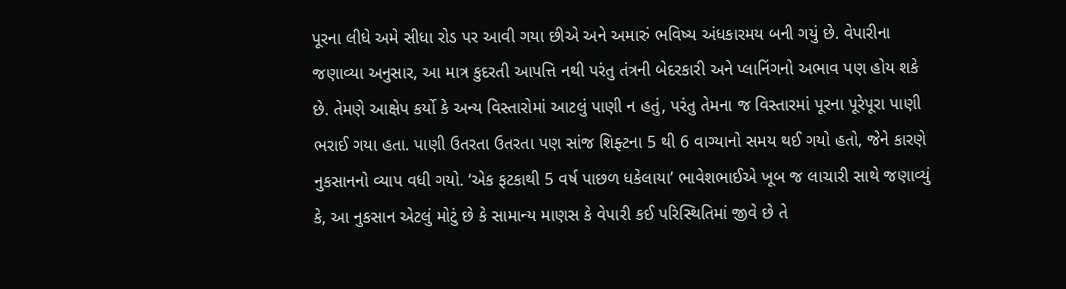પૂરના લીધે અમે સીધા રોડ પર આવી ગયા છીએ અને અમારું ભવિષ્ય અંધકારમય બની ગયું છે. વેપારીના જણાવ્યા અનુસાર, આ માત્ર કુદરતી આપત્તિ નથી પરંતુ તંત્રની બેદરકારી અને પ્લાનિંગનો અભાવ પણ હોય શકે છે. તેમણે આક્ષેપ કર્યો કે અન્ય વિસ્તારોમાં આટલું પાણી ન હતું, પરંતુ તેમના જ વિસ્તારમાં પૂરના પૂરેપૂરા પાણી ભરાઈ ગયા હતા. પાણી ઉતરતા ઉતરતા પણ સાંજ શિફ્ટના 5 થી 6 વાગ્યાનો સમય થઈ ગયો હતો, જેને કારણે નુકસાનનો વ્યાપ વધી ગયો. ‘એક ફટકાથી 5 વર્ષ પાછળ ધકેલાયા’ ભાવેશભાઈએ ખૂબ જ લાચારી સાથે જણાવ્યું કે, આ નુકસાન એટલું મોટું છે કે સામાન્ય માણસ કે વેપારી કઈ પરિસ્થિતિમાં જીવે છે તે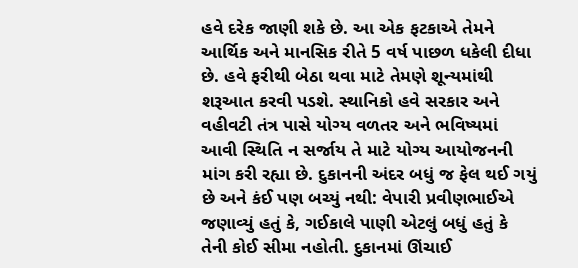હવે દરેક જાણી શકે છે. આ એક ફટકાએ તેમને આર્થિક અને માનસિક રીતે 5 વર્ષ પાછળ ધકેલી દીધા છે. હવે ફરીથી બેઠા થવા માટે તેમણે શૂન્યમાંથી શરૂઆત કરવી પડશે. સ્થાનિકો હવે સરકાર અને વહીવટી તંત્ર પાસે યોગ્ય વળતર અને ભવિષ્યમાં આવી સ્થિતિ ન સર્જાય તે માટે યોગ્ય આયોજનની માંગ કરી રહ્યા છે. દુકાનની અંદર બધું જ ફેલ થઈ ગયું છે અને કંઈ પણ બચ્યું નથી: વેપારી પ્રવીણભાઈએ જણાવ્યું હતું કે, ગઈકાલે પાણી એટલું બધું હતું કે તેની કોઈ સીમા નહોતી. દુકાનમાં ઊંચાઈ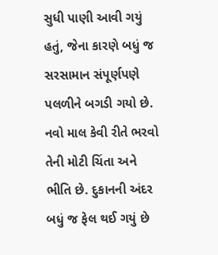સુધી પાણી આવી ગયું હતું, જેના કારણે બધું જ સરસામાન સંપૂર્ણપણે પલળીને બગડી ગયો છે. નવો માલ કેવી રીતે ભરવો તેની મોટી ચિંતા અને ભીતિ છે. દુકાનની અંદર બધું જ ફેલ થઈ ગયું છે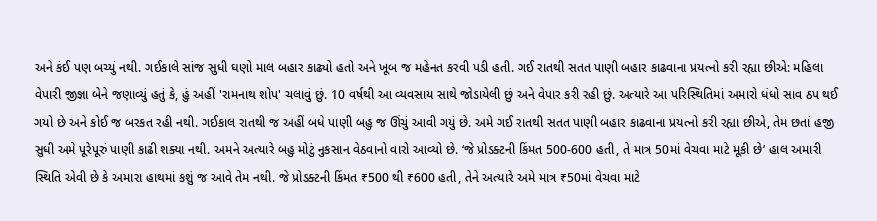અને કંઈ પણ બચ્યું નથી. ગઈકાલે સાંજ સુધી ઘણો માલ બહાર કાઢ્યો હતો અને ખૂબ જ મહેનત કરવી પડી હતી. ગઈ રાતથી સતત પાણી બહાર કાઢવાના પ્રયત્નો કરી રહ્યા છીએ: મહિલા વેપારી જીજ્ઞા બેને જણાવ્યું હતું કે, હું અહીં 'રામનાથ શોપ' ચલાવું છું. 10 વર્ષથી આ વ્યવસાય સાથે જોડાયેલી છું અને વેપાર કરી રહી છું. અત્યારે આ પરિસ્થિતિમાં અમારો ધંધો સાવ ઠપ થઈ ગયો છે અને કોઈ જ બરકત રહી નથી. ગઈકાલ રાતથી જ અહીં બધે પાણી બહુ જ ઊંચું આવી ગયું છે. અમે ગઈ રાતથી સતત પાણી બહાર કાઢવાના પ્રયત્નો કરી રહ્યા છીએ, તેમ છતાં હજી સુધી અમે પૂરેપૂરું પાણી કાઢી શક્યા નથી. અમને અત્યારે બહુ મોટું નુકસાન વેઠવાનો વારો આવ્યો છે. ‘જે પ્રોડક્ટની કિંમત 500-600 હતી, તે માત્ર 50માં વેચવા માટે મૂકી છે’ હાલ અમારી સ્થિતિ એવી છે કે અમારા હાથમાં કશું જ આવે તેમ નથી. જે પ્રોડક્ટની કિંમત ₹500 થી ₹600 હતી, તેને અત્યારે અમે માત્ર ₹50માં વેચવા માટે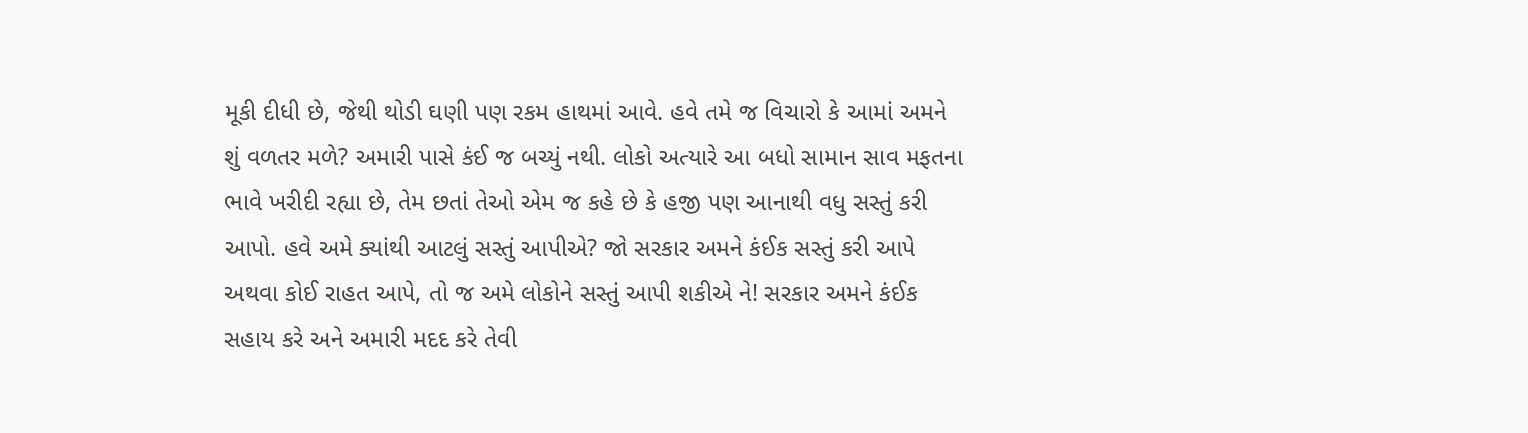મૂકી દીધી છે, જેથી થોડી ઘણી પણ રકમ હાથમાં આવે. હવે તમે જ વિચારો કે આમાં અમને શું વળતર મળે? અમારી પાસે કંઈ જ બચ્યું નથી. લોકો અત્યારે આ બધો સામાન સાવ મફતના ભાવે ખરીદી રહ્યા છે, તેમ છતાં તેઓ એમ જ કહે છે કે હજી પણ આનાથી વધુ સસ્તું કરી આપો. હવે અમે ક્યાંથી આટલું સસ્તું આપીએ? જો સરકાર અમને કંઈક સસ્તું કરી આપે અથવા કોઈ રાહત આપે, તો જ અમે લોકોને સસ્તું આપી શકીએ ને! સરકાર અમને કંઈક સહાય કરે અને અમારી મદદ કરે તેવી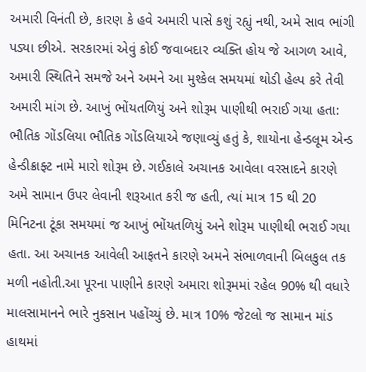અમારી વિનંતી છે, કારણ કે હવે અમારી પાસે કશું રહ્યું નથી, અમે સાવ ભાંગી પડ્યા છીએ. સરકારમાં એવું કોઈ જવાબદાર વ્યક્તિ હોય જે આગળ આવે, અમારી સ્થિતિને સમજે અને અમને આ મુશ્કેલ સમયમાં થોડી હેલ્પ કરે તેવી અમારી માંગ છે. આખું ભોંયતળિયું અને શોરૂમ પાણીથી ભરાઈ ગયા હતા: ભૌતિક ગોંડલિયા ભૌતિક ગોંડલિયાએ જણાવ્યું હતું કે, શાયોના હેન્ડલૂમ એન્ડ હેન્ડીક્રાફ્ટ નામે મારો શોરૂમ છે. ગઈકાલે અચાનક આવેલા વરસાદને કારણે અમે સામાન ઉપર લેવાની શરૂઆત કરી જ હતી, ત્યાં માત્ર 15 થી 20 મિનિટના ટૂંકા સમયમાં જ આખું ભોંયતળિયું અને શોરૂમ પાણીથી ભરાઈ ગયા હતા. આ અચાનક આવેલી આફતને કારણે અમને સંભાળવાની બિલકુલ તક મળી નહોતી.આ પૂરના પાણીને કારણે અમારા શોરૂમમાં રહેલ 90% થી વધારે માલસામાનને ભારે નુકસાન પહોંચ્યું છે. માત્ર 10% જેટલો જ સામાન માંડ હાથમાં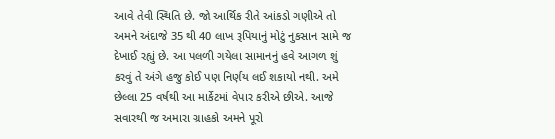આવે તેવી સ્થિતિ છે. જો આર્થિક રીતે આંકડો ગણીએ તો અમને અંદાજે 35 થી 40 લાખ રૂપિયાનું મોટું નુકસાન સામે જ દેખાઈ રહ્યું છે. આ પલળી ગયેલા સામાનનું હવે આગળ શું કરવું તે અંગે હજુ કોઈ પણ નિર્ણય લઈ શકાયો નથી. અમે છેલ્લા 25 વર્ષથી આ માર્કેટમાં વેપાર કરીએ છીએ. આજે સવારથી જ અમારા ગ્રાહકો અમને પૂરો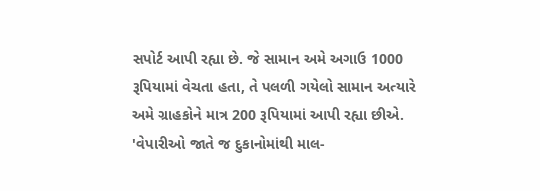સપોર્ટ આપી રહ્યા છે. જે સામાન અમે અગાઉ 1000 રૂપિયામાં વેચતા હતા, તે પલળી ગયેલો સામાન અત્યારે અમે ગ્રાહકોને માત્ર 200 રૂપિયામાં આપી રહ્યા છીએ. 'વેપારીઓ જાતે જ દુકાનોમાંથી માલ-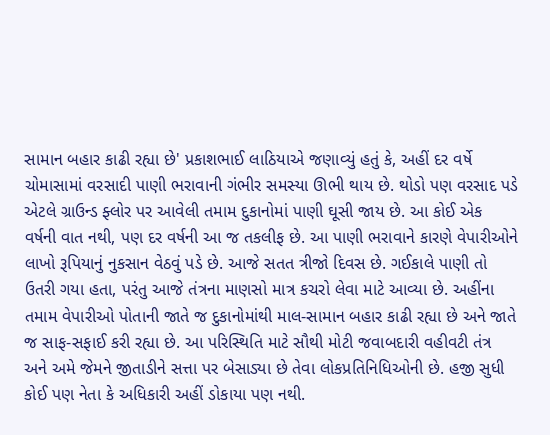સામાન બહાર કાઢી રહ્યા છે' પ્રકાશભાઈ લાઠિયાએ જણાવ્યું હતું કે, અહીં દર વર્ષે ચોમાસામાં વરસાદી પાણી ભરાવાની ગંભીર સમસ્યા ઊભી થાય છે. થોડો પણ વરસાદ પડે એટલે ગ્રાઉન્ડ ફ્લોર પર આવેલી તમામ દુકાનોમાં પાણી ઘૂસી જાય છે. આ કોઈ એક વર્ષની વાત નથી, પણ દર વર્ષની આ જ તકલીફ છે. આ પાણી ભરાવાને કારણે વેપારીઓને લાખો રૂપિયાનું નુકસાન વેઠવું પડે છે. આજે સતત ત્રીજો દિવસ છે. ગઈકાલે પાણી તો ઉતરી ગયા હતા, પરંતુ આજે તંત્રના માણસો માત્ર કચરો લેવા માટે આવ્યા છે. અહીંના તમામ વેપારીઓ પોતાની જાતે જ દુકાનોમાંથી માલ-સામાન બહાર કાઢી રહ્યા છે અને જાતે જ સાફ-સફાઈ કરી રહ્યા છે. આ પરિસ્થિતિ માટે સૌથી મોટી જવાબદારી વહીવટી તંત્ર અને અમે જેમને જીતાડીને સત્તા પર બેસાડ્યા છે તેવા લોકપ્રતિનિધિઓની છે. હજી સુધી કોઈ પણ નેતા કે અધિકારી અહીં ડોકાયા પણ નથી.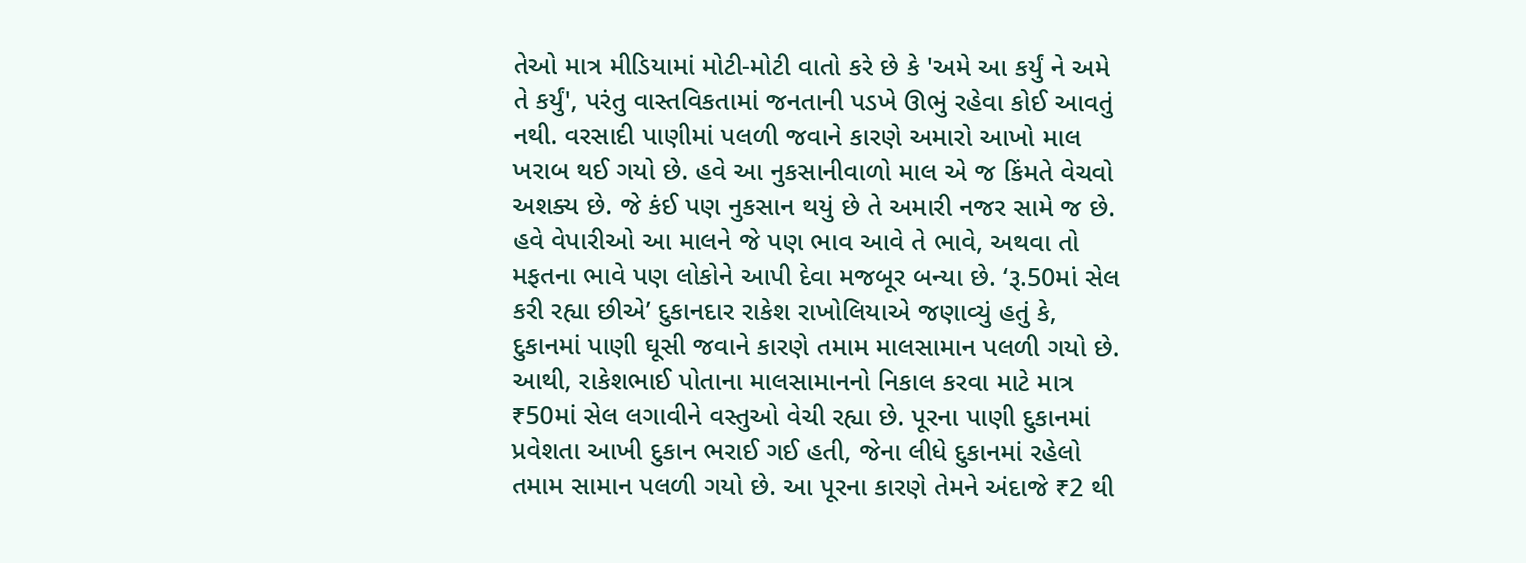તેઓ માત્ર મીડિયામાં મોટી-મોટી વાતો કરે છે કે 'અમે આ કર્યું ને અમે તે કર્યું', પરંતુ વાસ્તવિકતામાં જનતાની પડખે ઊભું રહેવા કોઈ આવતું નથી. વરસાદી પાણીમાં પલળી જવાને કારણે અમારો આખો માલ ખરાબ થઈ ગયો છે. હવે આ નુકસાનીવાળો માલ એ જ કિંમતે વેચવો અશક્ય છે. જે કંઈ પણ નુકસાન થયું છે તે અમારી નજર સામે જ છે. હવે વેપારીઓ આ માલને જે પણ ભાવ આવે તે ભાવે, અથવા તો મફતના ભાવે પણ લોકોને આપી દેવા મજબૂર બન્યા છે. ‘રૂ.50માં સેલ કરી રહ્યા છીએ’ દુકાનદાર રાકેશ રાખોલિયાએ જણાવ્યું હતું કે, દુકાનમાં પાણી ઘૂસી જવાને કારણે તમામ માલસામાન પલળી ગયો છે. આથી, રાકેશભાઈ પોતાના માલસામાનનો નિકાલ કરવા માટે માત્ર ₹50માં સેલ લગાવીને વસ્તુઓ વેચી રહ્યા છે. પૂરના પાણી દુકાનમાં પ્રવેશતા આખી દુકાન ભરાઈ ગઈ હતી, જેના લીધે દુકાનમાં રહેલો તમામ સામાન પલળી ગયો છે. આ પૂરના કારણે તેમને અંદાજે ₹2 થી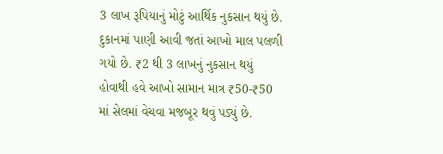3 લાખ રૂપિયાનું મોટું આર્થિક નુકસાન થયું છે. દુકાનમાં પાણી આવી જતાં આખો માલ પલળી ગયો છે. ₹2 થી 3 લાખનું નુકસાન થયું હોવાથી હવે આખો સામાન માત્ર ₹50-₹50 માં સેલમાં વેચવા મજબૂર થવું પડ્યું છે.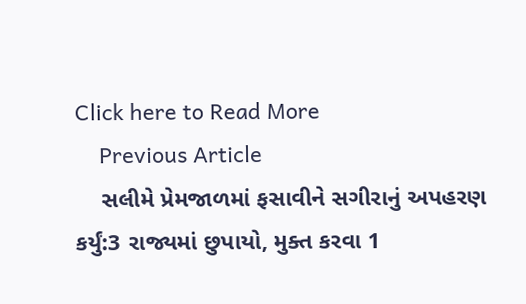Click here to Read More
    Previous Article
    સલીમે પ્રેમજાળમાં ફસાવીને સગીરાનું અપહરણ કર્યું:3 રાજ્યમાં છુપાયો, મુક્ત કરવા 1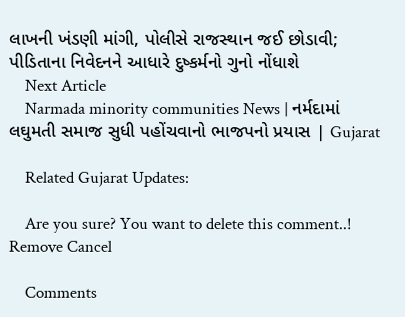લાખની ખંડણી માંગી, પોલીસે રાજસ્થાન જઈ છોડાવી; પીડિતાના નિવેદનને આધારે દુષ્કર્મનો ગુનો નોંધાશે
    Next Article
    Narmada minority communities News | નર્મદામાં લઘુમતી સમાજ સુધી પહોંચવાનો ભાજપનો પ્રયાસ | Gujarat

    Related Gujarat Updates:

    Are you sure? You want to delete this comment..! Remove Cancel

    Comments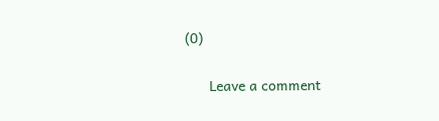(0)

      Leave a comment